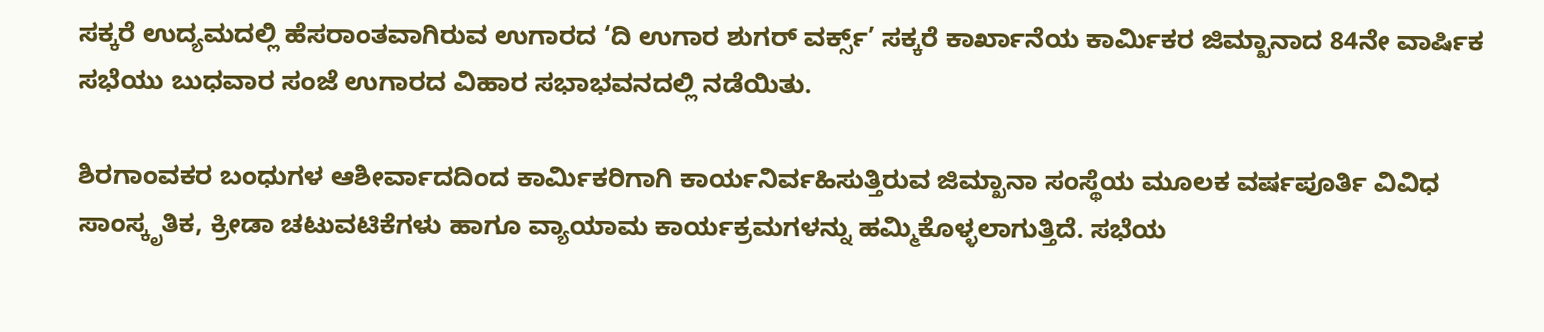ಸಕ್ಕರೆ ಉದ್ಯಮದಲ್ಲಿ ಹೆಸರಾಂತವಾಗಿರುವ ಉಗಾರದ ‘ದಿ ಉಗಾರ ಶುಗರ್ ವರ್ಕ್ಸ್’ ಸಕ್ಕರೆ ಕಾರ್ಖಾನೆಯ ಕಾರ್ಮಿಕರ ಜಿಮ್ಖಾನಾದ 84ನೇ ವಾರ್ಷಿಕ ಸಭೆಯು ಬುಧವಾರ ಸಂಜೆ ಉಗಾರದ ವಿಹಾರ ಸಭಾಭವನದಲ್ಲಿ ನಡೆಯಿತು.

ಶಿರಗಾಂವಕರ ಬಂಧುಗಳ ಆಶೀರ್ವಾದದಿಂದ ಕಾರ್ಮಿಕರಿಗಾಗಿ ಕಾರ್ಯನಿರ್ವಹಿಸುತ್ತಿರುವ ಜಿಮ್ಖಾನಾ ಸಂಸ್ಥೆಯ ಮೂಲಕ ವರ್ಷಪೂರ್ತಿ ವಿವಿಧ ಸಾಂಸ್ಕೃತಿಕ, ಕ್ರೀಡಾ ಚಟುವಟಿಕೆಗಳು ಹಾಗೂ ವ್ಯಾಯಾಮ ಕಾರ್ಯಕ್ರಮಗಳನ್ನು ಹಮ್ಮಿಕೊಳ್ಳಲಾಗುತ್ತಿದೆ. ಸಭೆಯ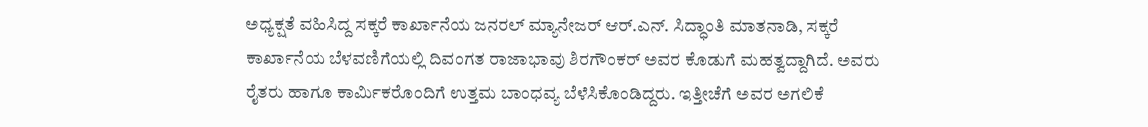ಅಧ್ಯಕ್ಷತೆ ವಹಿಸಿದ್ದ ಸಕ್ಕರೆ ಕಾರ್ಖಾನೆಯ ಜನರಲ್ ಮ್ಯಾನೇಜರ್ ಆರ್.ಎನ್. ಸಿದ್ಧಾಂತಿ ಮಾತನಾಡಿ, ಸಕ್ಕರೆ ಕಾರ್ಖಾನೆಯ ಬೆಳವಣಿಗೆಯಲ್ಲಿ ದಿವಂಗತ ರಾಜಾಭಾವು ಶಿರಗೌಂಕರ್ ಅವರ ಕೊಡುಗೆ ಮಹತ್ವದ್ದಾಗಿದೆ. ಅವರು ರೈತರು ಹಾಗೂ ಕಾರ್ಮಿಕರೊಂದಿಗೆ ಉತ್ತಮ ಬಾಂಧವ್ಯ ಬೆಳೆಸಿಕೊಂಡಿದ್ದರು. ಇತ್ತೀಚೆಗೆ ಅವರ ಅಗಲಿಕೆ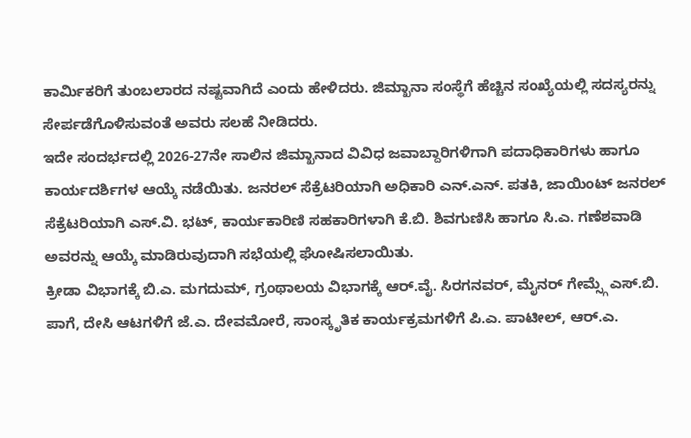ಕಾರ್ಮಿಕರಿಗೆ ತುಂಬಲಾರದ ನಷ್ಟವಾಗಿದೆ ಎಂದು ಹೇಳಿದರು. ಜಿಮ್ಖಾನಾ ಸಂಸ್ಥೆಗೆ ಹೆಚ್ಚಿನ ಸಂಖ್ಯೆಯಲ್ಲಿ ಸದಸ್ಯರನ್ನು ಸೇರ್ಪಡೆಗೊಳಿಸುವಂತೆ ಅವರು ಸಲಹೆ ನೀಡಿದರು.
ಇದೇ ಸಂದರ್ಭದಲ್ಲಿ 2026-27ನೇ ಸಾಲಿನ ಜಿಮ್ಖಾನಾದ ವಿವಿಧ ಜವಾಬ್ದಾರಿಗಳಿಗಾಗಿ ಪದಾಧಿಕಾರಿಗಳು ಹಾಗೂ ಕಾರ್ಯದರ್ಶಿಗಳ ಆಯ್ಕೆ ನಡೆಯಿತು. ಜನರಲ್ ಸೆಕ್ರೆಟರಿಯಾಗಿ ಅಧಿಕಾರಿ ಎನ್.ಎನ್. ಪತಕಿ, ಜಾಯಿಂಟ್ ಜನರಲ್ ಸೆಕ್ರೆಟರಿಯಾಗಿ ಎಸ್.ವಿ. ಭಟ್, ಕಾರ್ಯಕಾರಿಣಿ ಸಹಕಾರಿಗಳಾಗಿ ಕೆ.ಬಿ. ಶಿವಗುಣಿಸಿ ಹಾಗೂ ಸಿ.ಎ. ಗಣೆಶವಾಡಿ ಅವರನ್ನು ಆಯ್ಕೆ ಮಾಡಿರುವುದಾಗಿ ಸಭೆಯಲ್ಲಿ ಘೋಷಿಸಲಾಯಿತು.
ಕ್ರೀಡಾ ವಿಭಾಗಕ್ಕೆ ಬಿ.ಎ. ಮಗದುಮ್, ಗ್ರಂಥಾಲಯ ವಿಭಾಗಕ್ಕೆ ಆರ್.ವೈ. ಸಿರಗನವರ್, ಮೈನರ್ ಗೇಮ್ಸ್ಗೆ ಎಸ್.ಬಿ. ಪಾಗೆ, ದೇಸಿ ಆಟಗಳಿಗೆ ಜೆ.ಎ. ದೇವಮೋರೆ, ಸಾಂಸ್ಕೃತಿಕ ಕಾರ್ಯಕ್ರಮಗಳಿಗೆ ಪಿ.ಎ. ಪಾಟೀಲ್, ಆರ್.ಎ.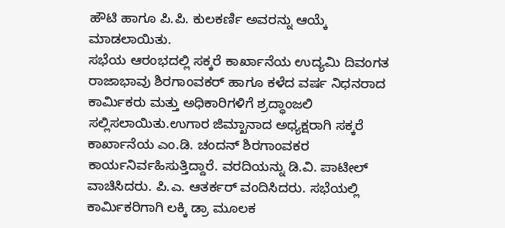ಹೌಟಿ ಹಾಗೂ ಪಿ.ಪಿ. ಕುಲಕರ್ಣಿ ಅವರನ್ನು ಆಯ್ಕೆ ಮಾಡಲಾಯಿತು.
ಸಭೆಯ ಆರಂಭದಲ್ಲಿ ಸಕ್ಕರೆ ಕಾರ್ಖಾನೆಯ ಉದ್ಯಮಿ ದಿವಂಗತ ರಾಜಾಭಾವು ಶಿರಗಾಂವಕರ್ ಹಾಗೂ ಕಳೆದ ವರ್ಷ ನಿಧನರಾದ ಕಾರ್ಮಿಕರು ಮತ್ತು ಅಧಿಕಾರಿಗಳಿಗೆ ಶ್ರದ್ಧಾಂಜಲಿ ಸಲ್ಲಿಸಲಾಯಿತು.ಉಗಾರ ಜಿಮ್ಖಾನಾದ ಅಧ್ಯಕ್ಷರಾಗಿ ಸಕ್ಕರೆ ಕಾರ್ಖಾನೆಯ ಎಂ.ಡಿ. ಚಂದನ್ ಶಿರಗಾಂವಕರ ಕಾರ್ಯನಿರ್ವಹಿಸುತ್ತಿದ್ದಾರೆ. ವರದಿಯನ್ನು ಡಿ.ವಿ. ಪಾಟೀಲ್ ವಾಚಿಸಿದರು. ಪಿ.ಎ. ಆತರ್ಕರ್ ವಂದಿಸಿದರು. ಸಭೆಯಲ್ಲಿ ಕಾರ್ಮಿಕರಿಗಾಗಿ ಲಕ್ಕಿ ಡ್ರಾ ಮೂಲಕ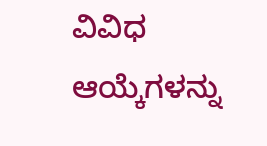ವಿವಿಧ ಆಯ್ಕೆಗಳನ್ನು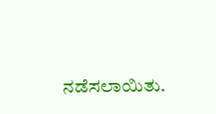ನಡೆಸಲಾಯಿತು.